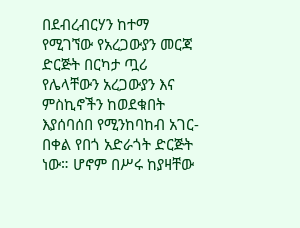በደብረብርሃን ከተማ የሚገኘው የአረጋውያን መርጃ ድርጅት በርካታ ጧሪ የሌላቸውን አረጋውያን እና ምስኪኖችን ከወደቁበት እያሰባሰበ የሚንከባከብ አገር-በቀል የበጎ አድራጎት ድርጅት ነው። ሆኖም በሥሩ ከያዛቸው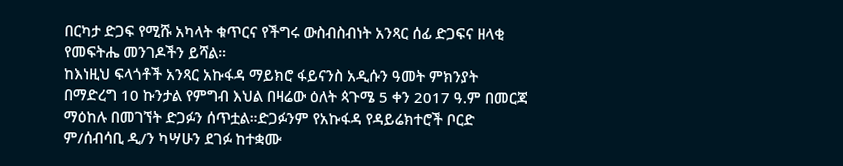በርካታ ድጋፍ የሚሹ አካላት ቁጥርና የችግሩ ውስብስብነት አንጻር ሰፊ ድጋፍና ዘላቂ የመፍትሔ መንገዶችን ይሻል።
ከእነዚህ ፍላጎቶች አንጻር አኩፋዳ ማይክሮ ፋይናንስ አዲሱን ዓመት ምክንያት በማድረግ 10 ኩንታል የምግብ እህል በዛሬው ዕለት ጳጉሜ 5 ቀን 2017 ዓ.ም በመርጃ ማዕከሉ በመገኘት ድጋፉን ሰጥቷል።ድጋፉንም የአኩፋዳ የዳይሬክተሮች ቦርድ ም/ሰብሳቢ ዲ/ን ካሣሁን ደገፉ ከተቋሙ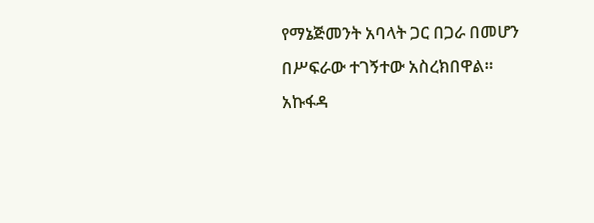የማኔጅመንት አባላት ጋር በጋራ በመሆን በሥፍራው ተገኝተው አስረክበዋል።
አኩፋዳ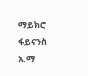ማይክሮ ፋይናንስ አ.ማ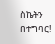ስኬትን በተግባር!